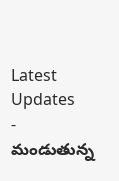Latest Updates
-
మండుతున్న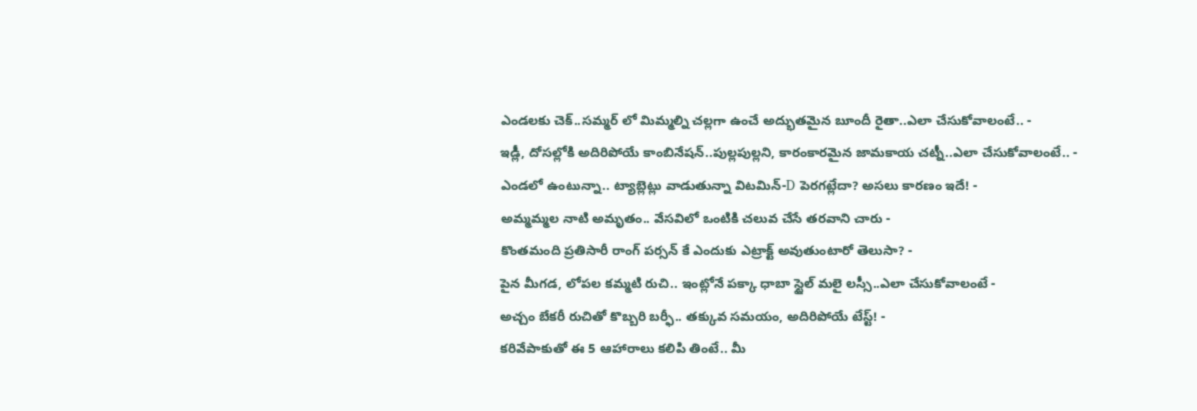ఎండలకు చెక్..సమ్మర్ లో మిమ్మల్ని చల్లగా ఉంచే అద్భుతమైన బూందీ రైతా..ఎలా చేసుకోవాలంటే.. -
ఇడ్లీ, దోసల్లోకి అదిరిపోయే కాంబినేషన్..పుల్లపుల్లని, కారంకారమైన జామకాయ చట్నీ..ఎలా చేసుకోవాలంటే.. -
ఎండలో ఉంటున్నా.. ట్యాబ్లెట్లు వాడుతున్నా విటమిన్-D పెరగట్లేదా? అసలు కారణం ఇదే! -
అమ్మమ్మల నాటి అమృతం.. వేసవిలో ఒంటికి చలువ చేసే తరవాని చారు -
కొంతమంది ప్రతిసారీ రాంగ్ పర్సన్ కే ఎందుకు ఎట్రాక్ట్ అవుతుంటారో తెలుసా? -
పైన మీగడ, లోపల కమ్మటి రుచి.. ఇంట్లోనే పక్కా ధాబా స్టైల్ మలై లస్సీ..ఎలా చేసుకోవాలంటే -
అచ్చం బేకరీ రుచితో కొబ్బరి బర్ఫీ.. తక్కువ సమయం, అదిరిపోయే టేస్ట్! -
కరివేపాకుతో ఈ 5 ఆహారాలు కలిపి తింటే.. మీ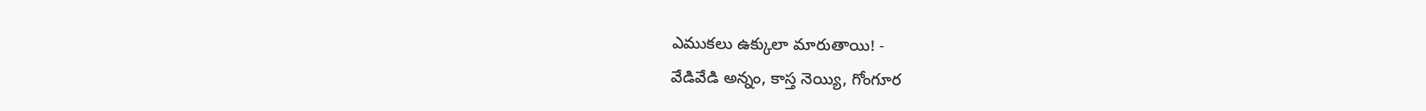ఎముకలు ఉక్కులా మారుతాయి! -
వేడివేడి అన్నం, కాస్త నెయ్యి, గోంగూర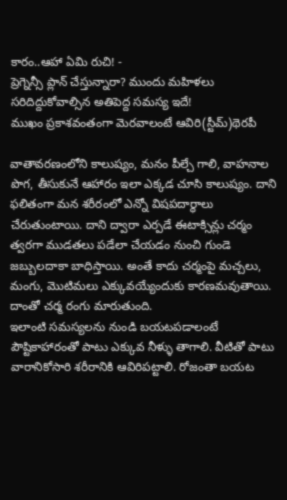కారం..ఆహా ఏమి రుచి! -
ప్రెగ్నెన్సీ ప్లాన్ చేస్తున్నారా? ముందు మహిళలు సరిదిద్దుకోవాల్సిన అతిపెద్ద సమస్య ఇదే!
ముఖం ప్రకాశవంతంగా మెరవాలంటే ఆవిరి(స్టీమ్)థెరపీ

వాతావరణంలోని కాలుష్యం, మనం పీల్చే గాలి, వాహనాల పొగ, తీసుకునే ఆహారం ఇలా ఎక్కడ చూసి కాలుష్యం. దాని ఫలితంగా మన శరీరంలో ఎన్నో విషపదార్థాలు చేరుతుంటాయి. దాని ద్వారా ఎర్పడే ఈటాక్సిన్లు చర్మం త్వరగా ముడతలు పడేలా చేయడం నుంచి గుండె జబ్బులదాకా బాధిస్తాయి. అంతే కాదు చర్మంపై మచ్చలు, మంగు, మొటిమలు ఎక్కువయ్యేందుకు కారణమవుతాయి. దాంతో చర్మ రంగు మారుతుంది.
ఇలాంటి సమస్యలను నుండి బయటపడాలంటే పౌష్టికాహారంతో పాటు ఎక్కువ నీళ్ళు తాగాలి. వీటితో పాటు వారానికోసారి శరీరానికి ఆవిరిపట్టాలి. రోజంతా బయట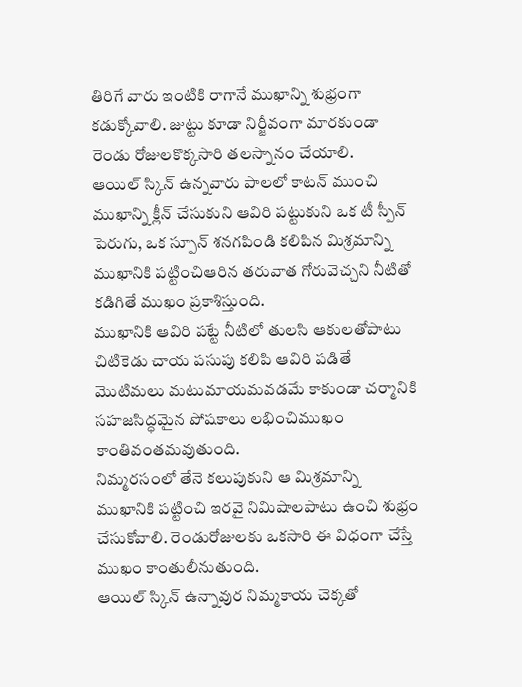తిరిగే వారు ఇంటికి రాగానే ముఖాన్ని శుభ్రంగా కడుక్కోవాలి. జుట్టు కూడా నిర్జీవంగా మారకుండా రెండు రోజులకొక్కసారి తలస్నానం చేయాలి.
ఆయిల్ స్కిన్ ఉన్నవారు పాలలో కాటన్ ముంచి ముఖాన్ని క్లీన్ చేసుకుని ఆవిరి పట్టుకుని ఒక టీ స్పీన్ పెరుగు, ఒక స్పూన్ శనగపిండి కలిపిన మిశ్రమాన్ని ముఖానికి పట్టించిఆరిన తరువాత గోరువెచ్చని నీటితో కడిగితే ముఖం ప్రకాశిస్తుంది.
ముఖానికి ఆవిరి పట్టే నీటిలో తులసి ఆకులతోపాటు చిటికెడు చాయ పసుపు కలిపి ఆవిరి పడితే మొటిమలు మటుమాయమవడమే కాకుండా చర్మానికి సహజసిద్ధమైన పోషకాలు లభించిముఖం కాంతివంతమవుతుంది.
నిమ్మరసంలో తేనె కలుపుకుని ఆ మిశ్రమాన్ని ముఖానికి పట్టించి ఇరవై నిమిషాలపాటు ఉంచి శుభ్రం చేసుకోవాలి. రెండురోజులకు ఒకసారి ఈ విధంగా చేస్తే ముఖం కాంతులీనుతుంది.
ఆయిల్ స్కిన్ ఉన్నావుర నిమ్మకాయ చెక్కతో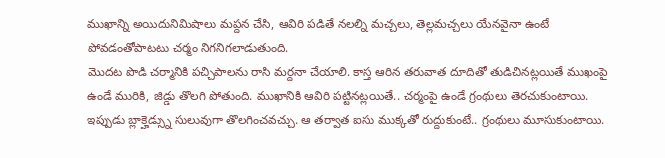ముఖాన్ని అయిదునిమిషాలు మప్దన చేసి, ఆవిరి పడితే నలల్ని మచ్చలు, తెల్లమచ్చలు యేనవైనా ఉంటే పోవడంతోపాటటు చర్మం నిగనిగలాడుతుంది.
మొదట పొడి చర్మానికి పచ్చిపాలను రాసి మర్దనా చేయాలి. కాస్త ఆరిన తరువాత దూదితో తుడిచినట్లయితే ముఖంపై ఉండే మురికి, జిడ్డు తొలగి పోతుంది. ముఖానికి ఆవిరి పట్టినట్లయితే.. చర్మంపై ఉండే గ్రంథులు తెరచుకుంటాయి. ఇప్పుడు బ్లాక్హెడ్స్ను సులువుగా తొలగించవచ్చు. ఆ తర్వాత ఐసు ముక్కతో రుద్దుకుంటే.. గ్రంథులు మూసుకుంటాయి.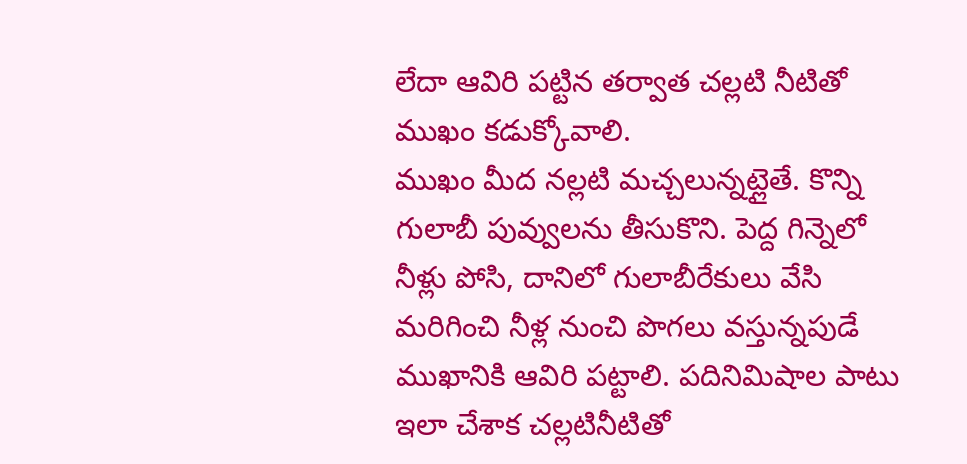లేదా ఆవిరి పట్టిన తర్వాత చల్లటి నీటితో ముఖం కడుక్కోవాలి.
ముఖం మీద నల్లటి మచ్చలున్నట్లైతే. కొన్ని గులాబీ పువ్వులను తీసుకొని. పెద్ద గిన్నెలో నీళ్లు పోసి, దానిలో గులాబీరేకులు వేసి మరిగించి నీళ్ల నుంచి పొగలు వస్తున్నపుడే ముఖానికి ఆవిరి పట్టాలి. పదినిమిషాల పాటు ఇలా చేశాక చల్లటినీటితో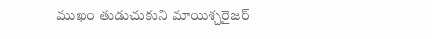ముఖం తుడుచుకుని మాయిశ్చరైజర్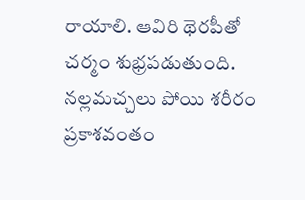రాయాలి. ఆవిరి థెరపీతో చర్మం శుభ్రపడుతుంది. నల్లమచ్చలు పోయి శరీరం ప్రకాశవంతం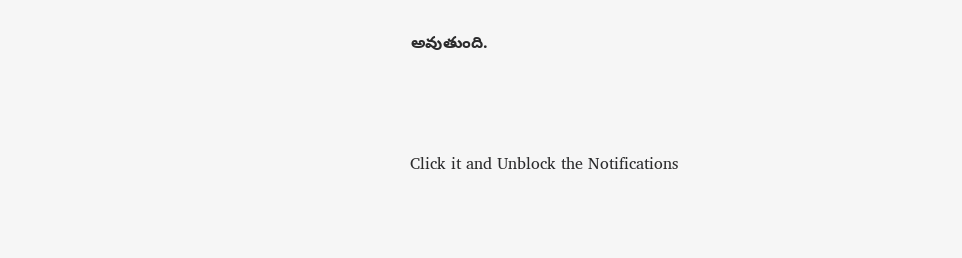అవుతుంది.



Click it and Unblock the Notifications